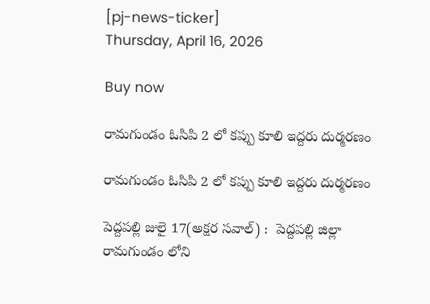[pj-news-ticker]
Thursday, April 16, 2026

Buy now

రామగుండం ఓసిపి 2 లో కప్పు కూలి ఇద్దరు దుర్మరణం

రామగుండం ఓసిపి 2 లో కప్పు కూలి ఇద్దరు దుర్మరణం

పెద్దపల్లి జులై 17(అక్షర సవాల్) :  పెద్దపల్లి జిల్లా రామగుండం లోని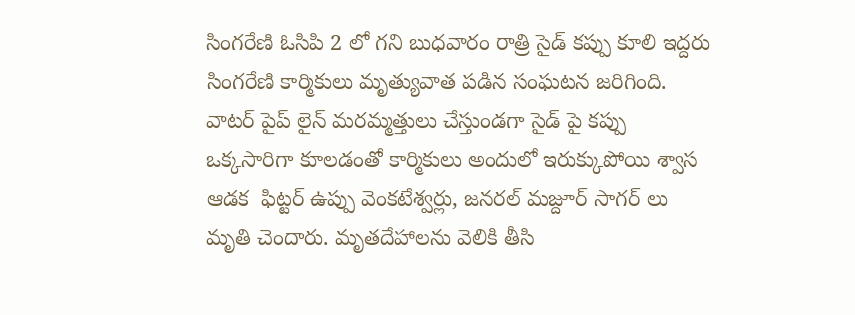సింగరేణి ఓసిపి 2 లో గని బుధవారం రాత్రి సైడ్ కప్పు కూలి ఇద్దరు సింగరేణి కార్మికులు మృత్యువాత పడిన సంఘటన జరిగింది. వాటర్ పైప్ లైన్ మరమ్మత్తులు చేస్తుండగా సైడ్ పై కప్పు ఒక్కసారిగా కూలడంతో కార్మికులు అందులో ఇరుక్కుపోయి శ్వాస ఆడక  ఫిట్టర్ ఉప్పు వెంకటేశ్వర్లు, జనరల్ మజ్దూర్ సాగర్ లు మృతి చెందారు. మృతదేహాలను వెలికి తీసి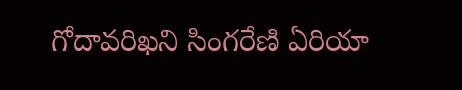గోదావరిఖని సింగరేణి ఏరియా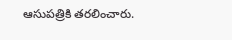ఆసుపత్రికి తరలించారు.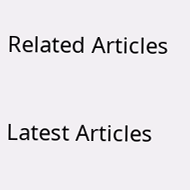Related Articles

Latest Articles